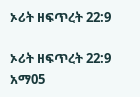ኦሪት ዘፍጥረት 22:9

ኦሪት ዘፍጥረት 22:9 አማ05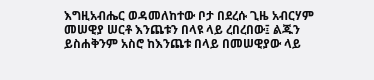እግዚአብሔር ወዳመለከተው ቦታ በደረሱ ጊዜ አብርሃም መሠዊያ ሠርቶ እንጨቱን በላዩ ላይ ረበረበው፤ ልጁን ይስሐቅንም አስሮ ከእንጨቱ በላይ በመሠዊያው ላይ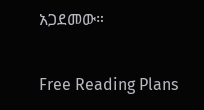አጋደመው።

Free Reading Plans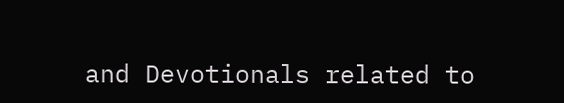and Devotionals related to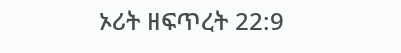ኦሪት ዘፍጥረት 22:9